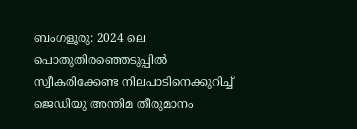ബംഗളൂരു: 2024 ലെ പൊതുതിരഞ്ഞെടുപ്പിൽ സ്വീകരിക്കേണ്ട നിലപാടിനെക്കുറിച്ച് ജെഡിയു അന്തിമ തീരുമാനം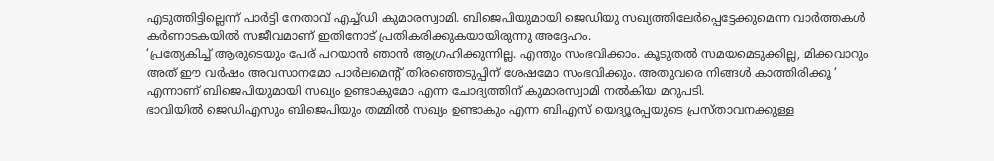എടുത്തിട്ടില്ലെന്ന് പാർട്ടി നേതാവ് എച്ച്ഡി കുമാരസ്വാമി. ബിജെപിയുമായി ജെഡിയു സഖ്യത്തിലേർപ്പെട്ടേക്കുമെന്ന വാർത്തകൾ കർണാടകയിൽ സജീവമാണ് ഇതിനോട് പ്രതികരിക്കുകയായിരുന്നു അദ്ദേഹം.
‘പ്രത്യേകിച്ച് ആരുടെയും പേര് പറയാൻ ഞാൻ ആഗ്രഹിക്കുന്നില്ല. എന്തും സംഭവിക്കാം. കൂടുതൽ സമയമെടുക്കില്ല, മിക്കവാറും അത് ഈ വർഷം അവസാനമോ പാർലമെന്റ് തിരഞ്ഞെടുപ്പിന് ശേഷമോ സംഭവിക്കും. അതുവരെ നിങ്ങൾ കാത്തിരിക്കൂ ‘ എന്നാണ് ബിജെപിയുമായി സഖ്യം ഉണ്ടാകുമോ എന്ന ചോദ്യത്തിന് കുമാരസ്വാമി നൽകിയ മറുപടി.
ഭാവിയിൽ ജെഡിഎസും ബിജെപിയും തമ്മിൽ സഖ്യം ഉണ്ടാകും എന്ന ബിഎസ് യെദ്യൂരപ്പയുടെ പ്രസ്താവനക്കുള്ള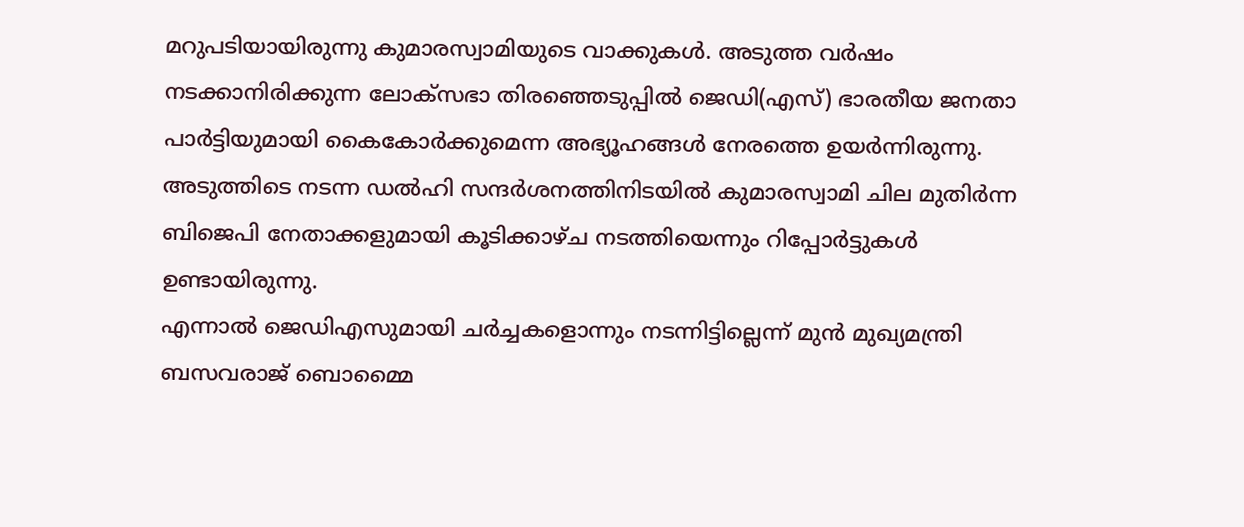മറുപടിയായിരുന്നു കുമാരസ്വാമിയുടെ വാക്കുകൾ. അടുത്ത വർഷം നടക്കാനിരിക്കുന്ന ലോക്സഭാ തിരഞ്ഞെടുപ്പിൽ ജെഡി(എസ്) ഭാരതീയ ജനതാ പാർട്ടിയുമായി കൈകോർക്കുമെന്ന അഭ്യൂഹങ്ങൾ നേരത്തെ ഉയർന്നിരുന്നു. അടുത്തിടെ നടന്ന ഡൽഹി സന്ദർശനത്തിനിടയിൽ കുമാരസ്വാമി ചില മുതിർന്ന ബിജെപി നേതാക്കളുമായി കൂടിക്കാഴ്ച നടത്തിയെന്നും റിപ്പോർട്ടുകൾ ഉണ്ടായിരുന്നു.
എന്നാൽ ജെഡിഎസുമായി ചർച്ചകളൊന്നും നടന്നിട്ടില്ലെന്ന് മുൻ മുഖ്യമന്ത്രി ബസവരാജ് ബൊമ്മൈ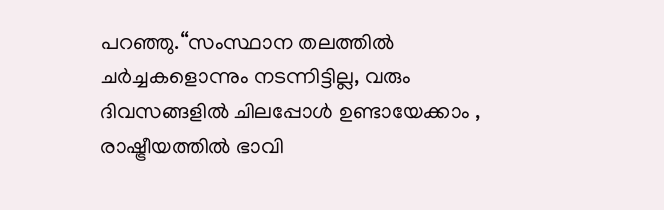പറഞ്ഞു.“സംസ്ഥാന തലത്തിൽ ചർച്ചകളൊന്നും നടന്നിട്ടില്ല, വരും ദിവസങ്ങളിൽ ചിലപ്പോൾ ഉണ്ടായേക്കാം , രാഷ്ട്രീയത്തിൽ ഭാവി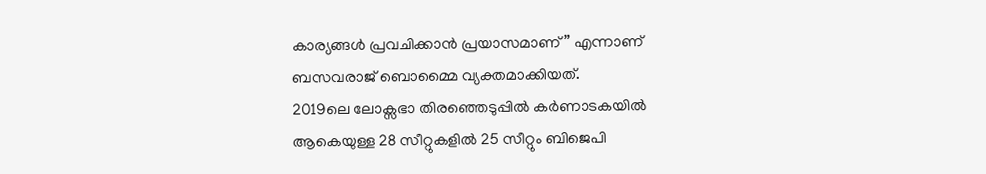കാര്യങ്ങൾ പ്രവചിക്കാൻ പ്രയാസമാണ്” എന്നാണ് ബസവരാജ് ബൊമ്മൈ വ്യക്തമാക്കിയത്.
2019ലെ ലോക്സഭാ തിരഞ്ഞെടുപ്പിൽ കർണാടകയിൽ ആകെയുള്ള 28 സീറ്റുകളിൽ 25 സീറ്റും ബിജെപി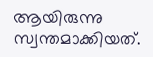ആയിരുന്നു സ്വന്തമാക്കിയത്.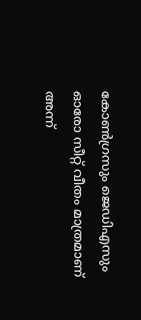കോൺഗ്രസും ജെഡിഎസും ഓരോ സീറ്റ് വീതം മാത്രമാണ് അന്ന്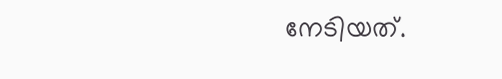നേടിയത്.